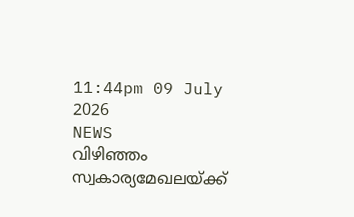11:44pm 09 July 2026
NEWS
വിഴിഞ്ഞം സ്വകാര്യമേഖലയ്ക്ക്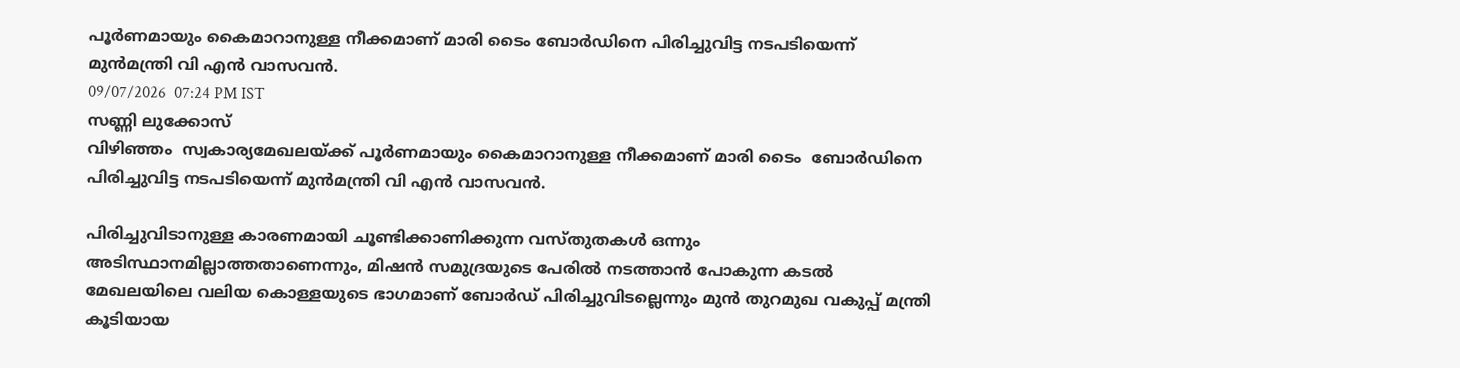പൂർണമായും കൈമാറാനുള്ള നീക്കമാണ് മാരി ടൈം ബോർഡിനെ പിരിച്ചുവിട്ട നടപടിയെന്ന് മുൻമന്ത്രി വി എൻ വാസവൻ.
09/07/2026  07:24 PM IST
സണ്ണി ലുക്കോസ്
വിഴിഞ്ഞം  സ്വകാര്യമേഖലയ്ക്ക് പൂർണമായും കൈമാറാനുള്ള നീക്കമാണ് മാരി ടൈം  ബോർഡിനെ പിരിച്ചുവിട്ട നടപടിയെന്ന് മുൻമന്ത്രി വി എൻ വാസവൻ.

പിരിച്ചുവിടാനുള്ള കാരണമായി ചൂണ്ടിക്കാണിക്കുന്ന വസ്തുതകൾ ഒന്നും അടിസ്ഥാനമില്ലാത്തതാണെന്നും, മിഷൻ സമുദ്രയുടെ പേരിൽ നടത്താൻ പോകുന്ന കടൽ മേഖലയിലെ വലിയ കൊള്ളയുടെ ഭാഗമാണ് ബോർഡ് പിരിച്ചുവിടല്ലെന്നും മുൻ തുറമുഖ വകുപ്പ് മന്ത്രി കൂടിയായ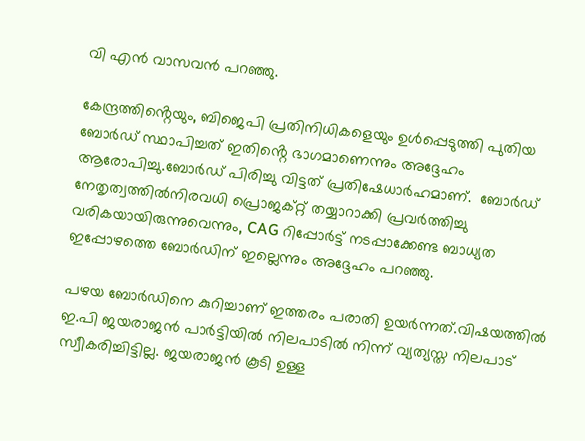വി എൻ വാസവൻ പറഞ്ഞു.

കേന്ദ്രത്തിൻ്റെയും, ബിജെപി പ്രതിനിധികളെയും ഉൾപ്പെടുത്തി പുതിയ ബോർഡ് സ്ഥാപിച്ചത് ഇതിൻ്റെ ഭാഗമാണെന്നും അദ്ദേഹം ആരോപിച്ചു.ബോർഡ്‌ പിരിച്ചു വിട്ടത് പ്രതിഷേധാർഹമാണ്.  ബോർഡ് നേതൃത്വത്തിൽനിരവധി പ്രൊജക്റ്റ്‌ തയ്യാറാക്കി പ്രവർത്തിച്ചു വരികയായിരുന്നുവെന്നും, CAG റിപ്പോർട്ട്‌ നടപ്പാക്കേണ്ട ബാധ്യത ഇപ്പോഴത്തെ ബോർഡിന് ഇല്ലെന്നും അദ്ദേഹം പറഞ്ഞു.

പഴയ ബോർഡിനെ കുറിച്ചാണ് ഇത്തരം പരാതി ഉയർന്നത്.വിഷയത്തിൽ ഇ.പി ജയരാജൻ പാർട്ടിയിൽ നിലപാടിൽ നിന്ന് വ്യത്യസ്ത നിലപാട് സ്വീകരിച്ചിട്ടില്ല. ജയരാജൻ കൂടി ഉള്ള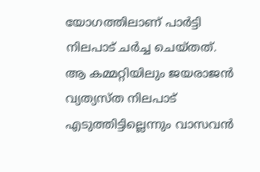യോഗത്തിലാണ് പാർട്ടി നിലപാട് ചർച്ച ചെയ്തത്. ആ കമ്മറ്റിയിലും ജയരാജൻ വ്യത്യസ്ത നിലപാട് എടുത്തിട്ടില്ലെന്നും വാസവൻ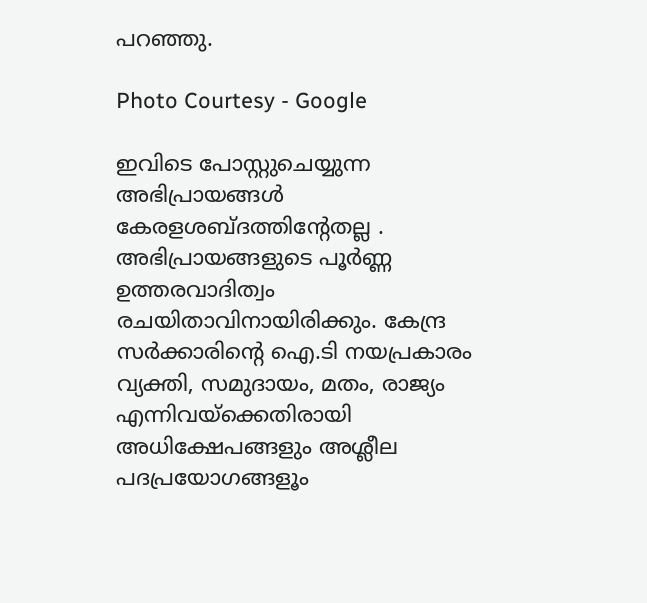പറഞ്ഞു.

Photo Courtesy - Google

ഇവിടെ പോസ്റ്റുചെയ്യുന്ന അഭിപ്രായങ്ങള്‍ കേരളശബ്‌ദത്തിന്റേതല്ല . അഭിപ്രായങ്ങളുടെ പൂര്‍ണ്ണ ഉത്തരവാദിത്വം രചയിതാവിനായിരിക്കും. കേന്ദ്ര സർക്കാരിന്റെ ഐ.ടി നയപ്രകാരം വ്യക്തി, സമുദായം, മതം, രാജ്യം എന്നിവയ്ക്കെതിരായി അധിക്ഷേപങ്ങളും അശ്ലീല പദപ്രയോഗങ്ങളൂം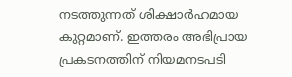നടത്തുന്നത് ശിക്ഷാര്‍ഹമായ കുറ്റമാണ്. ഇത്തരം അഭിപ്രായ പ്രകടനത്തിന് നിയമനടപടി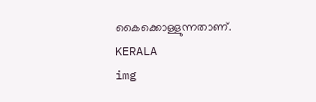കൈക്കൊള്ളുന്നതാണ്.
KERALA
img